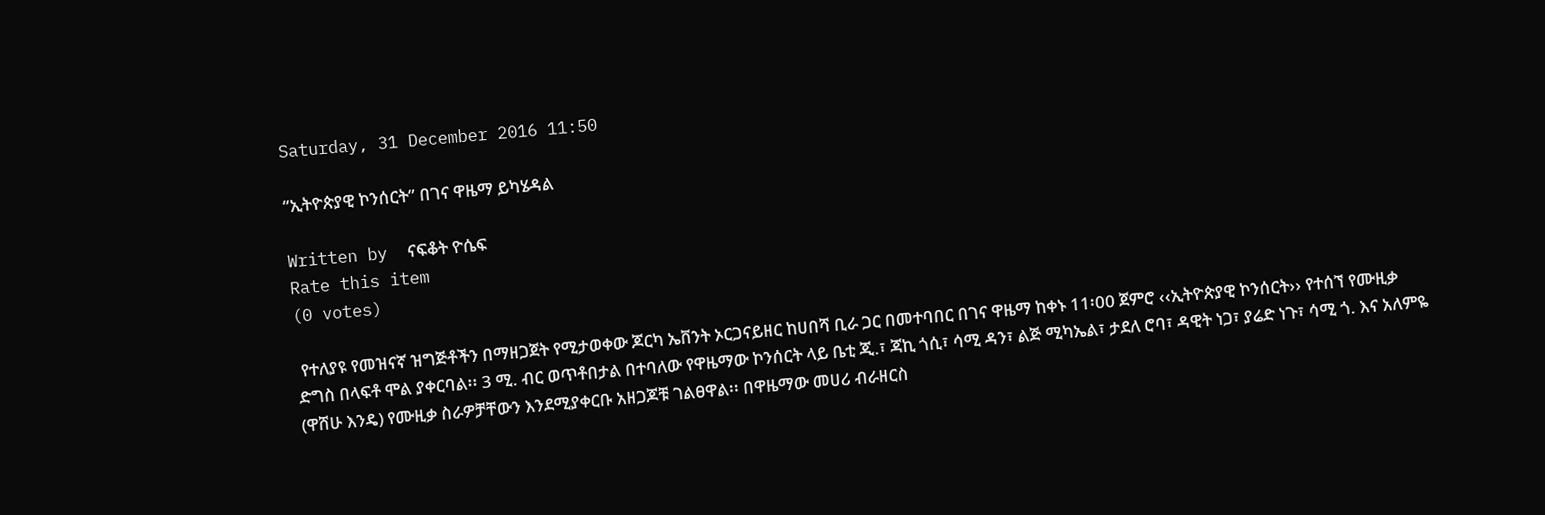Saturday, 31 December 2016 11:50

“ኢትዮጵያዊ ኮንሰርት” በገና ዋዜማ ይካሄዳል

Written by  ናፍቆት ዮሴፍ
Rate this item
(0 votes)

 የተለያዩ የመዝናኛ ዝግጅቶችን በማዘጋጀት የሚታወቀው ጆርካ ኤቨንት ኦርጋናይዘር ከሀበሻ ቢራ ጋር በመተባበር በገና ዋዜማ ከቀኑ 11፡00 ጀምሮ ‹‹ኢትዮጵያዊ ኮንሰርት›› የተሰኘ የሙዚቃ ድግስ በላፍቶ ሞል ያቀርባል፡፡ 3 ሚ. ብር ወጥቶበታል በተባለው የዋዜማው ኮንሰርት ላይ ቤቲ ጂ.፣ ጃኪ ጎሲ፣ ሳሚ ዳን፣ ልጅ ሚካኤል፣ ታደለ ሮባ፣ ዳዊት ነጋ፣ ያሬድ ነጉ፣ ሳሚ ጎ. እና አለምዬ (ዋሸሁ እንዴ) የሙዚቃ ስራዎቻቸውን እንደሚያቀርቡ አዘጋጆቹ ገልፀዋል፡፡ በዋዜማው መሀሪ ብራዘርስ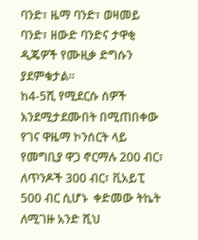ባንድ፣ ዜማ ባንድ፣ ወዛመይ ባንድ፣ ዘውድ ባንድና ታዋቂ ዲጄዎች የሙዚቃ ድግሱን ያደምቁታል።
ከ4-5ሺ የሚደርሱ ሰዎች እንደሚታደሙበት በሚጠበቀው የገና ዋዜማ ኮንሰርት ላይ የመግቢያ ዋጋ ኖርማሉ 200 ብር፣ ለጥንዶች 300 ብር፣ ቪአይፒ 500 ብር ሲሆኑ  ቀድመው ትኬት ለሚገዙ አንድ ሺህ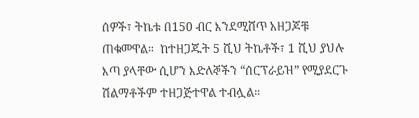ሰዎች፣ ትኬቱ በ150 ብር እንደሚሸጥ አዘጋጆቹ ጠቁመዋል።  ከተዘጋጁት 5 ሺህ ትኬቶች፣ 1 ሺህ ያህሉ እጣ ያላቸው ሲሆን እድለኞችን “ሰርፕራይዝ” የሚያደርጉ ሽልማቶችም ተዘጋጅተዋል ተብሏል።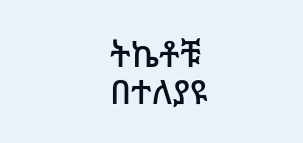ትኬቶቹ በተለያዩ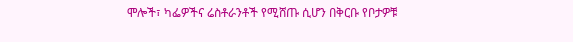ሞሎች፣ ካፌዎችና ሬስቶራንቶች የሚሸጡ ሲሆን በቅርቡ የቦታዎቹ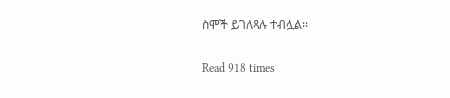ስሞች ይገለጻሉ ተብሏል፡፡

Read 918 times